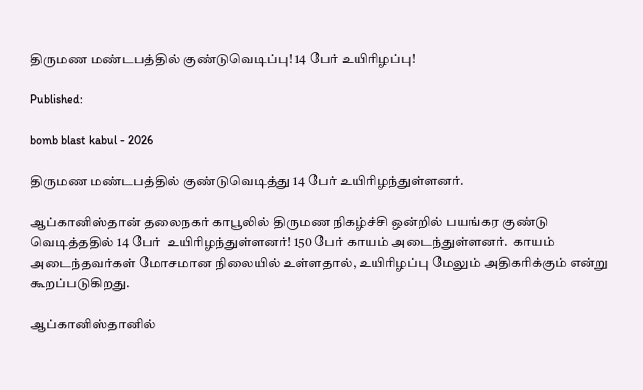திருமண மண்டபத்தில் குண்டுவெடிப்பு! 14 பேர் உயிரிழப்பு!

Published:

bomb blast kabul - 2026

திருமண மண்டபத்தில் குண்டுவெடித்து 14 பேர் உயிரிழந்துள்ளனர்.

ஆப்கானிஸ்தான் தலைநகர் காபூலில் திருமண நிகழ்ச்சி ஒன்றில் பயங்கர குண்டு வெடித்ததில் 14 பேர்  உயிரிழந்துள்ளனர்! 150 பேர் காயம் அடைந்துள்ளனர்.  காயம் அடைந்தவர்கள் மோசமான நிலையில் உள்ளதால், உயிரிழப்பு மேலும் அதிகரிக்கும் என்று கூறப்படுகிறது.

ஆப்கானிஸ்தானில்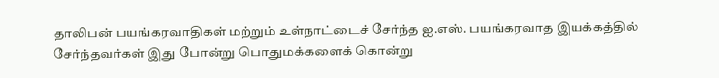தாலிபன் பயங்கரவாதிகள் மற்றும் உள்நாட்டைச் சேர்ந்த ஐ.எஸ். பயங்கரவாத இயக்கத்தில் சேர்ந்தவர்கள் இது போன்று பொதுமக்களைக் கொன்று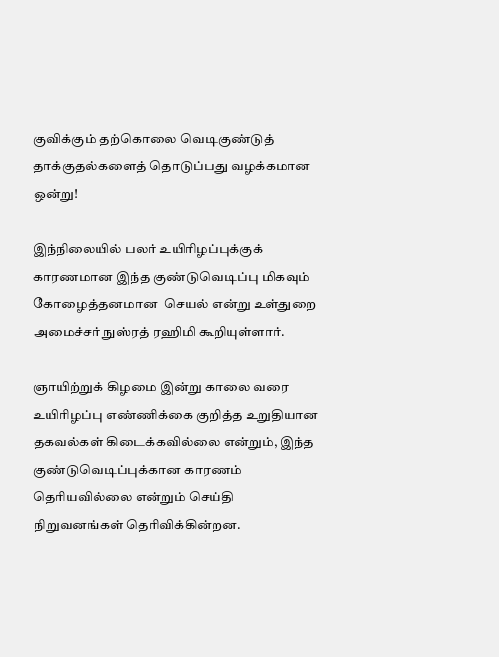குவிக்கும் தற்கொலை வெடிகுண்டுத் தாக்குதல்களைத் தொடுப்பது வழக்கமான ஒன்று!

இந்நிலையில் பலர் உயிரிழப்புக்குக் காரணமான இந்த குண்டுவெடிப்பு மிகவும் கோழைத்தனமான  செயல் என்று உள்துறை அமைச்சர் நுஸ்ரத் ரஹிமி கூறியுள்ளார்.

ஞாயிற்றுக் கிழமை இன்று காலை வரை உயிரிழப்பு எண்ணிக்கை குறித்த உறுதியான தகவல்கள் கிடைக்கவில்லை என்றும், இந்த குண்டுவெடிப்புக்கான காரணம் தெரியவில்லை என்றும் செய்தி நிறுவனங்கள் தெரிவிக்கின்றன.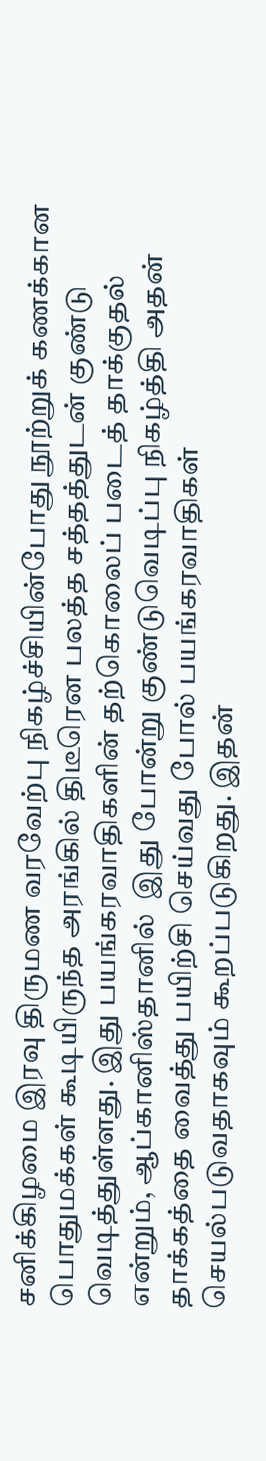சனிக்கிழமை இரவு திருமண வரவேற்பு நிகழ்ச்சியின்போது நூற்றுக் கணக்கான பொதுமக்கள் கூடியிருந்த அரங்கில் திடீரென பலத்த சத்தத்துடன் குண்டு வெடித்துள்ளது. இது பயங்கரவாதிகளின் தற்கொலைப் படைத் தாக்குதல் என்றும், ஆப்கானிஸ்தானில்  இது போன்று குண்டுவெடிப்பு நிகழ்த்தி அதன் தாக்கத்தை வைத்து பயிற்சி செய்வது போல் பயங்கரவாதிகள் செயல்படுவதாகவும் கூறப்படுகிறது. இதன்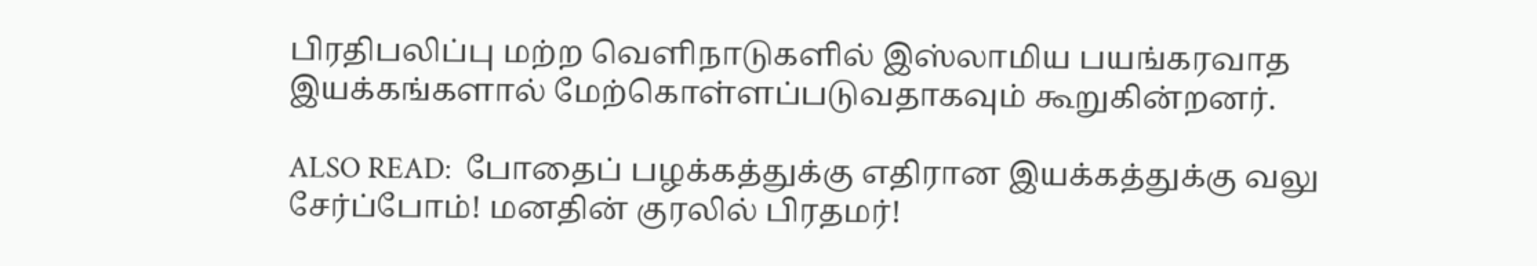பிரதிபலிப்பு மற்ற வெளிநாடுகளில் இஸ்லாமிய பயங்கரவாத இயக்கங்களால் மேற்கொள்ளப்படுவதாகவும் கூறுகின்றனர்.

ALSO READ:  போதைப் பழக்கத்துக்கு எதிரான இயக்கத்துக்கு வலு சேர்ப்போம்! மனதின் குரலில் பிரதமர்!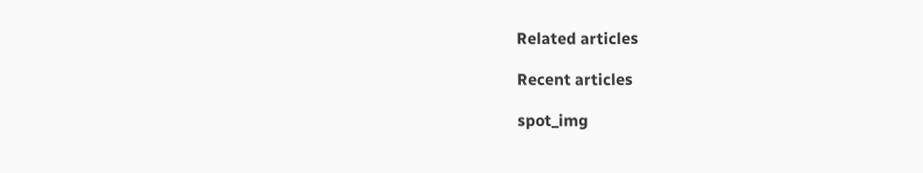Related articles

Recent articles

spot_img